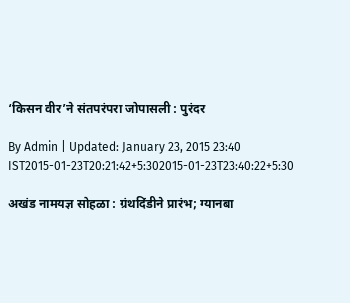‘किसन वीर’ने संतपरंपरा जोपासली : पुरंदर

By Admin | Updated: January 23, 2015 23:40 IST2015-01-23T20:21:42+5:302015-01-23T23:40:22+5:30

अखंड नामयज्ञ सोहळा : ग्रंथदिंडीने प्रारंभ; ग्यानबा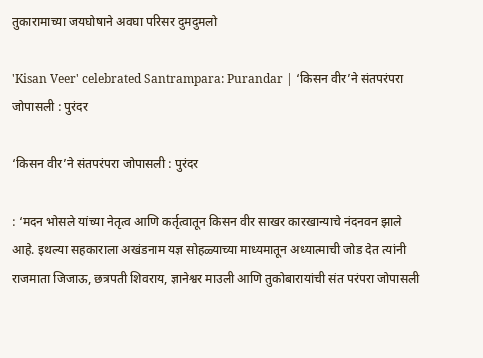तुकारामाच्या जयघोषाने अवघा परिसर दुमदुमलो

'Kisan Veer' celebrated Santrampara: Purandar | ‘किसन वीर’ने संतपरंपरा जोपासली : पुरंदर

‘किसन वीर’ने संतपरंपरा जोपासली : पुरंदर

: ‘मदन भोसले यांच्या नेतृत्व आणि कर्तृत्वातून किसन वीर साखर कारखान्याचे नंदनवन झाले आहे. इथल्या सहकाराला अखंडनाम यज्ञ सोहळ्याच्या माध्यमातून अध्यात्माची जोड देत त्यांनी राजमाता जिजाऊ, छत्रपती शिवराय, ज्ञानेश्वर माउली आणि तुकोबारायांची संत परंपरा जोपासली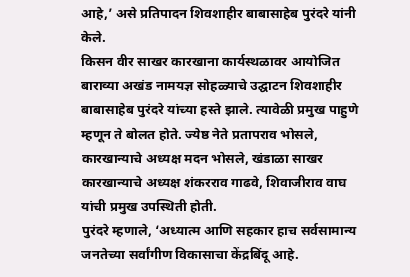आहे,’ असे प्रतिपादन शिवशाहीर बाबासाहेब पुरंदरे यांनी केले.
किसन वीर साखर कारखाना कार्यस्थळावर आयोजित बाराव्या अखंड नामयज्ञ सोहळ्याचे उद्घाटन शिवशाहीर बाबासाहेब पुरंदरे यांच्या हस्ते झाले. त्यावेळी प्रमुख पाहुणे म्हणून ते बोलत होते. ज्येष्ठ नेते प्रतापराव भोसले, कारखान्याचे अध्यक्ष मदन भोसले, खंडाळा साखर कारखान्याचे अध्यक्ष शंकरराव गाढवे, शिवाजीराव वाघ यांची प्रमुख उपस्थिती होती.
पुरंदरे म्हणाले, ‘अध्यात्म आणि सहकार हाच सर्वसामान्य जनतेच्या सर्वांगीण विकासाचा केंद्रबिंदू आहे.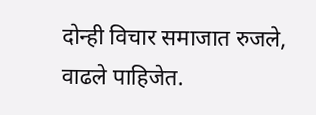दोन्ही विचार समाजात रुजले, वाढले पाहिजेत.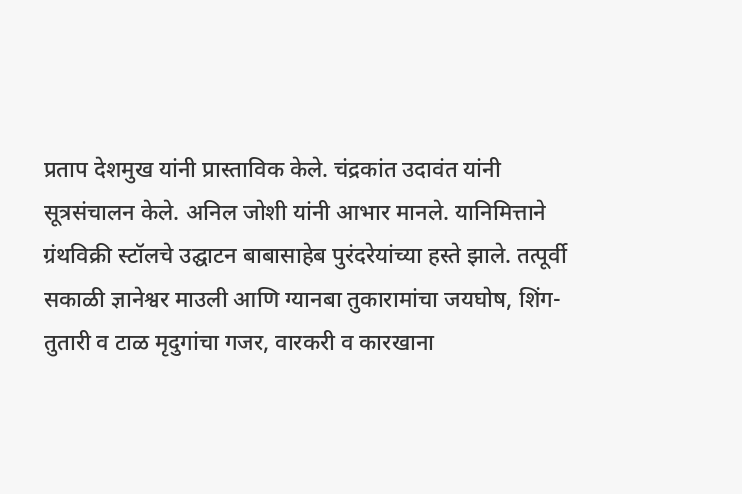प्रताप देशमुख यांनी प्रास्ताविक केले. चंद्रकांत उदावंत यांनी सूत्रसंचालन केले. अनिल जोशी यांनी आभार मानले. यानिमित्ताने ग्रंथविक्री स्टॉलचे उद्घाटन बाबासाहेब पुरंदरेयांच्या हस्ते झाले. तत्पूर्वी सकाळी ज्ञानेश्वर माउली आणि ग्यानबा तुकारामांचा जयघोष, शिंग-तुतारी व टाळ मृदुगांचा गजर, वारकरी व कारखाना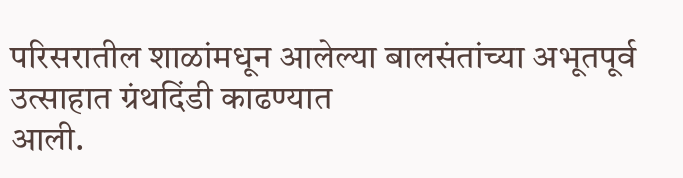परिसरातील शाळांमधून आलेल्या बालसंतांच्या अभूतपूर्व उत्साहात ग्रंथदिंडी काढण्यात
आली.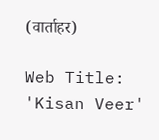(वार्ताहर)

Web Title: 'Kisan Veer'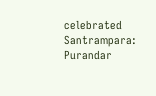celebrated Santrampara: Purandar